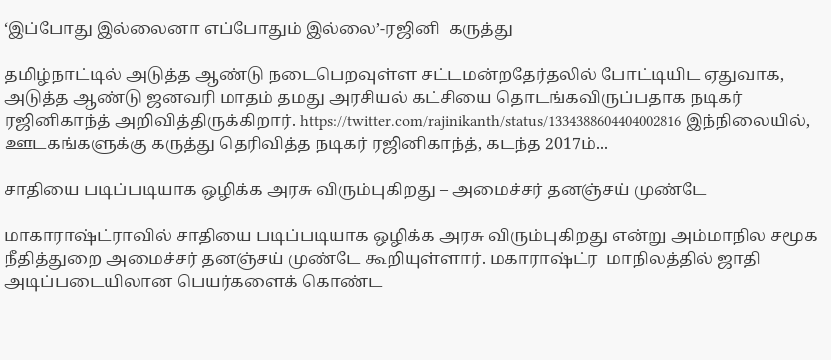‘இப்போது இல்லைனா எப்போதும் இல்லை’-ரஜினி  கருத்து

தமிழ்நாட்டில் அடுத்த ஆண்டு நடைபெறவுள்ள சட்டமன்றதேர்தலில் போட்டியிட ஏதுவாக, அடுத்த ஆண்டு ஜனவரி மாதம் தமது அரசியல் கட்சியை தொடங்கவிருப்பதாக நடிகர் ரஜினிகாந்த் அறிவித்திருக்கிறார். https://twitter.com/rajinikanth/status/1334388604404002816 இந்நிலையில், ஊடகங்களுக்கு கருத்து தெரிவித்த நடிகர் ரஜினிகாந்த், கடந்த 2017ம்...

சாதியை படிப்படியாக ஒழிக்க அரசு விரும்புகிறது – அமைச்சர் தனஞ்சய் முண்டே

மாகாராஷ்ட்ராவில் சாதியை படிப்படியாக ஒழிக்க அரசு விரும்புகிறது என்று அம்மாநில சமூக நீதித்துறை அமைச்சர் தனஞ்சய் முண்டே கூறியுள்ளார். மகாராஷ்ட்ர  மாநிலத்தில் ஜாதி அடிப்படையிலான பெயர்களைக் கொண்ட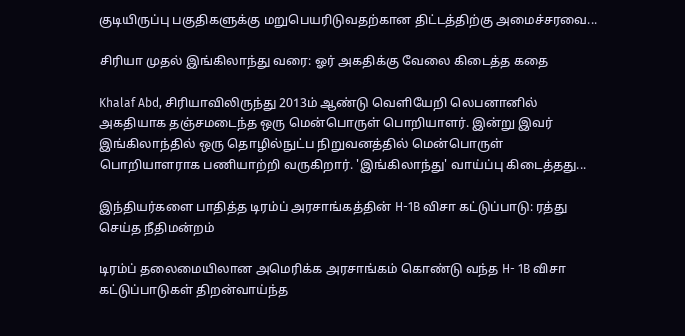குடியிருப்பு பகுதிகளுக்கு மறுபெயரிடுவதற்கான திட்டத்திற்கு அமைச்சரவை...

சிரியா முதல் இங்கிலாந்து வரை: ஓர் அகதிக்கு வேலை கிடைத்த கதை

Khalaf Abd, சிரியாவிலிருந்து 2013ம் ஆண்டு வெளியேறி லெபனானில் அகதியாக தஞ்சமடைந்த ஒரு மென்பொருள் பொறியாளர். இன்று இவர் இங்கிலாந்தில் ஒரு தொழில்நுட்ப நிறுவனத்தில் மென்பொருள் பொறியாளராக பணியாற்றி வருகிறார். 'இங்கிலாந்து' வாய்ப்பு கிடைத்தது...

இந்தியர்களை பாதித்த டிரம்ப் அரசாங்கத்தின் H-1B விசா கட்டுப்பாடு: ரத்து செய்த நீதிமன்றம்

டிரம்ப் தலைமையிலான அமெரிக்க அரசாங்கம் கொண்டு வந்த H- 1B விசா கட்டுப்பாடுகள் திறன்வாய்ந்த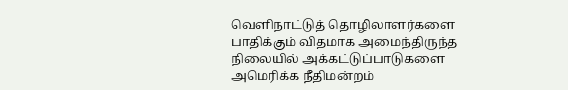வெளிநாட்டுத் தொழிலாளர்களை பாதிக்கும் விதமாக அமைந்திருந்த நிலையில் அக்கட்டுப்பாடுகளை அமெரிக்க நீதிமன்றம்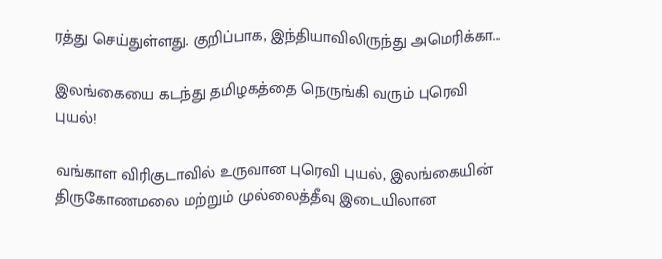ரத்து செய்துள்ளது. குறிப்பாக, இந்தியாவிலிருந்து அமெரிக்கா...

இலங்கையை கடந்து தமிழகத்தை நெருங்கி வரும் புரெவி புயல்!

வங்காள விரிகுடாவில் உருவான புரெவி புயல், இலங்கையின் திருகோணமலை மற்றும் முல்லைத்தீவு இடையிலான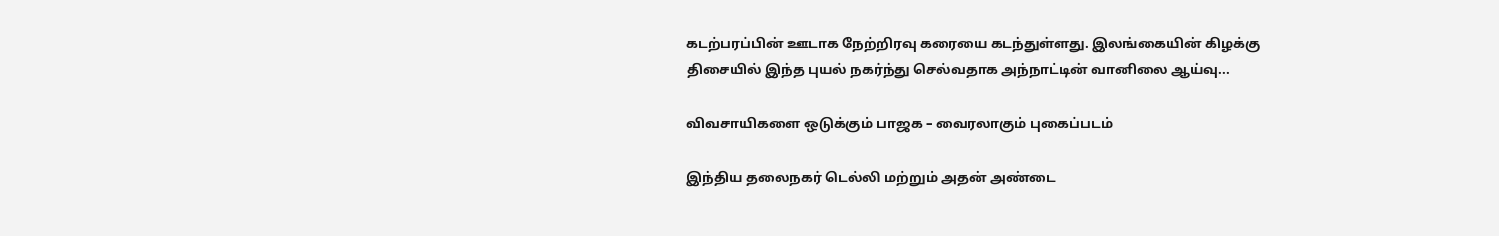கடற்பரப்பின் ஊடாக நேற்றிரவு கரையை கடந்துள்ளது. இலங்கையின் கிழக்கு திசையில் இந்த புயல் நகர்ந்து செல்வதாக அந்நாட்டின் வானிலை ஆய்வு...

விவசாயிகளை ஒடுக்கும் பாஜக – வைரலாகும் புகைப்படம்

இந்திய தலைநகர் டெல்லி மற்றும் அதன் அண்டை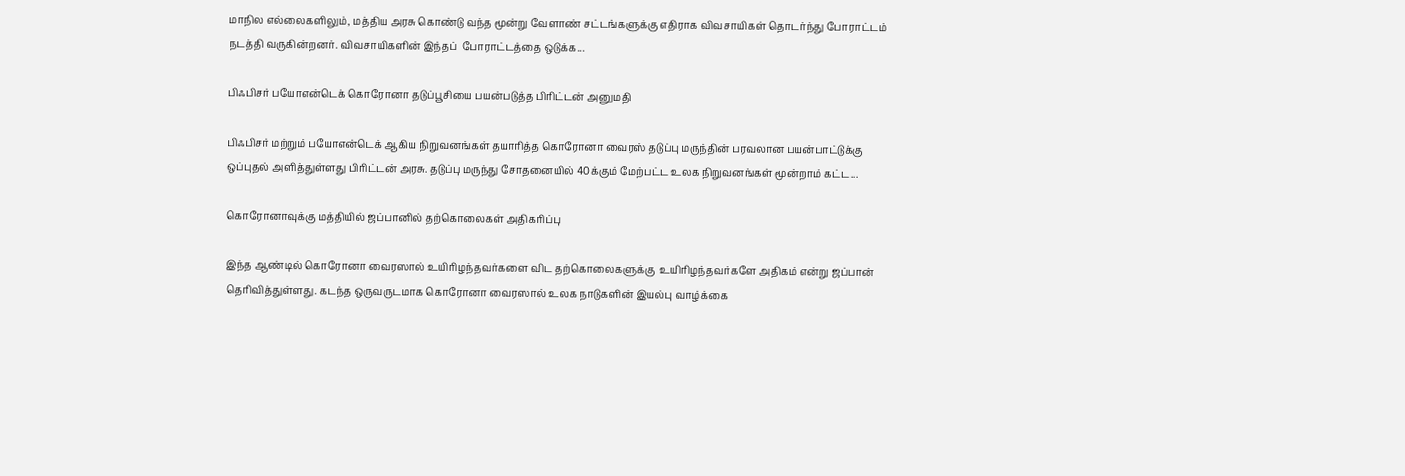மாநில எல்லைகளிலும், மத்திய அரசு கொண்டு வந்த மூன்று வேளாண் சட்டங்களுக்கு எதிராக விவசாயிகள் தொடர்ந்து போராட்டம் நடத்தி வருகின்றனர். விவசாயிகளின் இந்தப்  போராட்டத்தை ஒடுக்க...

பிஃபிசர் பயோஎன்டெக் கொரோனா தடுப்பூசியை பயன்படுத்த பிரிட்டன் அனுமதி

பிஃபிசர் மற்றும் பயோஎன்டெக் ஆகிய நிறுவனங்கள் தயாரித்த கொரோனா வைரஸ் தடுப்பு மருந்தின் பரவலான பயன்பாட்டுக்கு ஒப்புதல் அளித்துள்ளது பிரிட்டன் அரசு. தடுப்பு மருந்து சோதனையில் 40க்கும் மேற்பட்ட உலக நிறுவனங்கள் மூன்றாம் கட்ட...

கொரோனாவுக்கு மத்தியில் ஜப்பானில் தற்கொலைகள் அதிகரிப்பு

இந்த ஆண்டில் கொரோனா வைரஸால் உயிரிழந்தவர்களை விட தற்கொலைகளுக்கு  உயிரிழந்தவர்களே அதிகம் என்று ஜப்பான் தெரிவித்துள்ளது. கடந்த ஒருவருடமாக கொரோனா வைரஸால் உலக நாடுகளின் இயல்பு வாழ்க்கை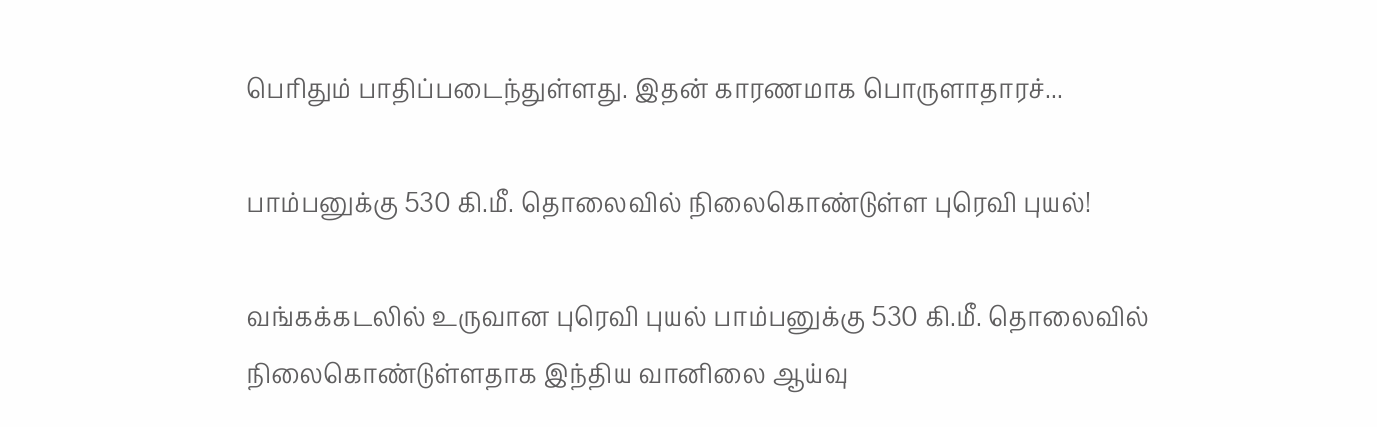பெரிதும் பாதிப்படைந்துள்ளது. இதன் காரணமாக பொருளாதாரச்...

பாம்பனுக்கு 530 கி.மீ. தொலைவில் நிலைகொண்டுள்ள புரெவி புயல்!

வங்கக்கடலில் உருவான புரெவி புயல் பாம்பனுக்கு 530 கி.மீ. தொலைவில் நிலைகொண்டுள்ளதாக இந்திய வானிலை ஆய்வு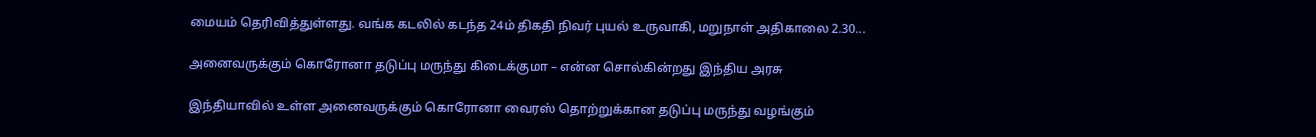மையம் தெரிவித்துள்ளது. வங்க கடலில் கடந்த 24ம் திகதி நிவர் புயல் உருவாகி, மறுநாள் அதிகாலை 2.30...

அனைவருக்கும் கொரோனா தடுப்பு மருந்து கிடைக்குமா – என்ன சொல்கின்றது இந்திய அரசு

இந்தியாவில் உள்ள அனைவருக்கும் கொரோனா வைரஸ் தொற்றுக்கான தடுப்பு மருந்து வழங்கும்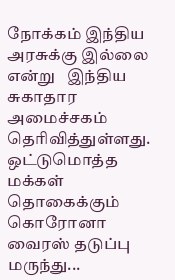நோக்கம் இந்திய அரசுக்கு இல்லை என்று   இந்திய சுகாதார அமைச்சகம் தெரிவித்துள்ளது. ஒட்டுமொத்த மக்கள்  தொகைக்கும் கொரோனா வைரஸ் தடுப்பு மருந்து...